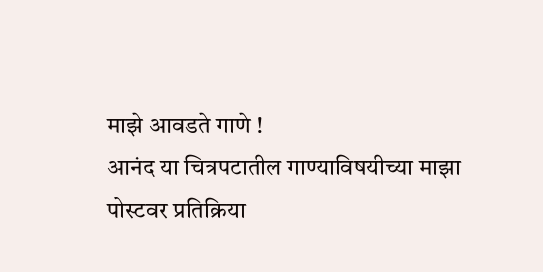माझे आवडते गाणे !
आनंद या चित्रपटातील गाण्याविषयीच्या माझा पोस्टवर प्रतिक्रिया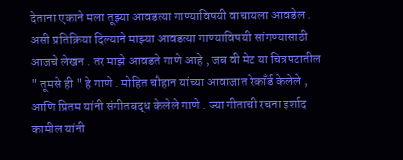देताना एकाने मला तूझ्या आवडत्या गाण्याविषयी वाचायला आवडेल . असी प्रतिक्रिया दिल्याने माझ्या आवडत्या गाण्याविषयी सांगण्यासाठी आजचे लेखन . तर माझे आवडते गाणे आहे , जब वी मेट या चित्रपटातील " तूमसे ही " हे गाणे . मोहित चौहान यांच्या आवाजात रेकाँर्ड केलेले , आणि प्रितम यांनी संगीतबद्ध केलेले गाणे . ज्या गीताची रचना इर्शाद कामील यांनी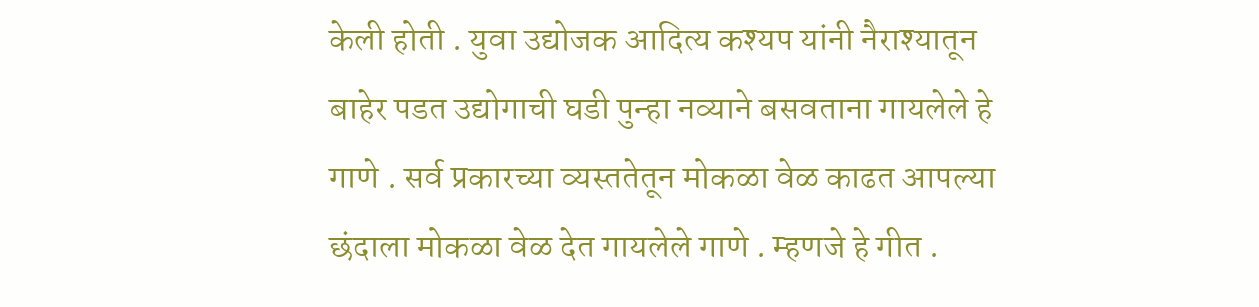केली होती . युवा उद्योजक आदित्य कश्यप यांनी नैराश्यातून बाहेर पडत उद्योगाची घडी पुन्हा नव्याने बसवताना गायलेले हे गाणे . सर्व प्रकारच्या व्यस्ततेतून मोकळा वेळ काढत आपल्या छंदाला मोकळा वेळ देत गायलेले गाणे . म्हणजे हे गीत .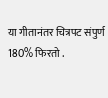या गीतानंतर चित्रपट संपुर्ण 180% फिरतो .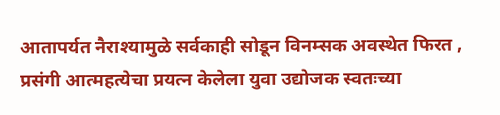आतापर्यत नैराश्यामुळे सर्वकाही सोडून विनम्सक अवस्थेत फिरत , प्रसंगी आत्महत्येचा प्रयत्न केलेला युवा उद्योजक स्वतःच्या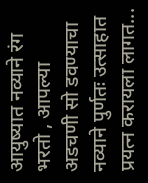आयुष्यात नव्याने रंग भरतो , आपल्या अडचणी सो डवण्याचा नव्याने पुर्णतः उत्साहात प्रयत्न करायला लागत...